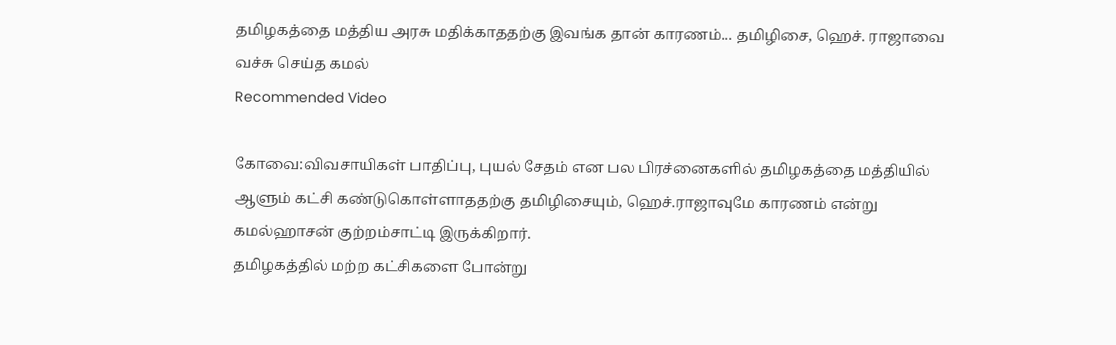தமிழகத்தை மத்திய அரசு மதிக்காததற்கு இவங்க தான் காரணம்... தமிழிசை, ஹெச். ராஜாவை வச்சு செய்த கமல்
Recommended Video

கோவை:விவசாயிகள் பாதிப்பு, புயல் சேதம் என பல பிரச்னைகளில் தமிழகத்தை மத்தியில் ஆளும் கட்சி கண்டுகொள்ளாததற்கு தமிழிசையும், ஹெச்.ராஜாவுமே காரணம் என்று கமல்ஹாசன் குற்றம்சாட்டி இருக்கிறார்.
தமிழகத்தில் மற்ற கட்சிகளை போன்று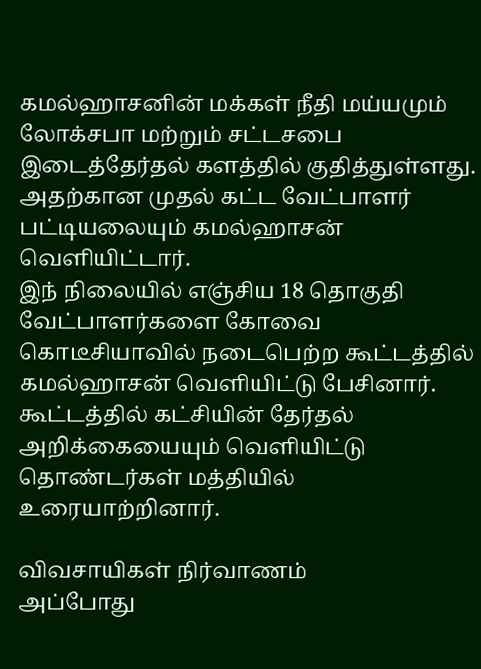கமல்ஹாசனின் மக்கள் நீதி மய்யமும் லோக்சபா மற்றும் சட்டசபை இடைத்தேர்தல் களத்தில் குதித்துள்ளது. அதற்கான முதல் கட்ட வேட்பாளர் பட்டியலையும் கமல்ஹாசன் வெளியிட்டார்.
இந் நிலையில் எஞ்சிய 18 தொகுதி வேட்பாளர்களை கோவை கொடீசியாவில் நடைபெற்ற கூட்டத்தில் கமல்ஹாசன் வெளியிட்டு பேசினார். கூட்டத்தில் கட்சியின் தேர்தல் அறிக்கையையும் வெளியிட்டு தொண்டர்கள் மத்தியில் உரையாற்றினார்.

விவசாயிகள் நிர்வாணம்
அப்போது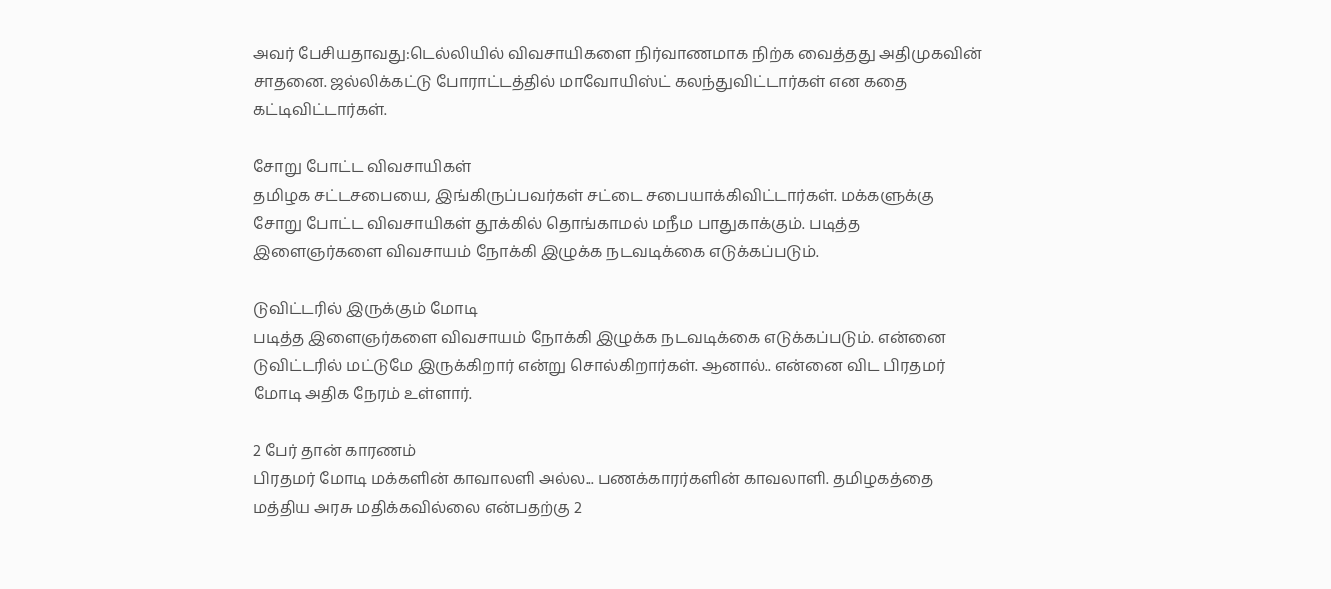அவர் பேசியதாவது:டெல்லியில் விவசாயிகளை நிர்வாணமாக நிற்க வைத்தது அதிமுகவின் சாதனை. ஜல்லிக்கட்டு போராட்டத்தில் மாவோயிஸ்ட் கலந்துவிட்டார்கள் என கதை கட்டிவிட்டார்கள்.

சோறு போட்ட விவசாயிகள்
தமிழக சட்டசபையை, இங்கிருப்பவர்கள் சட்டை சபையாக்கிவிட்டார்கள். மக்களுக்கு சோறு போட்ட விவசாயிகள் தூக்கில் தொங்காமல் மநீம பாதுகாக்கும். படித்த இளைஞர்களை விவசாயம் நோக்கி இழுக்க நடவடிக்கை எடுக்கப்படும்.

டுவிட்டரில் இருக்கும் மோடி
படித்த இளைஞர்களை விவசாயம் நோக்கி இழுக்க நடவடிக்கை எடுக்கப்படும். என்னை டுவிட்டரில் மட்டுமே இருக்கிறார் என்று சொல்கிறார்கள். ஆனால்.. என்னை விட பிரதமர் மோடி அதிக நேரம் உள்ளார்.

2 பேர் தான் காரணம்
பிரதமர் மோடி மக்களின் காவாலளி அல்ல... பணக்காரர்களின் காவலாளி. தமிழகத்தை மத்திய அரசு மதிக்கவில்லை என்பதற்கு 2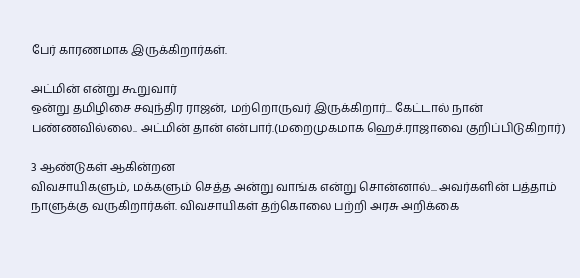பேர் காரணமாக இருக்கிறார்கள்.

அட்மின் என்று கூறுவார்
ஒன்று தமிழிசை சவுந்திர ராஜன், மற்றொருவர் இருக்கிறார்... கேட்டால் நான் பண்ணவில்லை.. அட்மின் தான் என்பார்.(மறைமுகமாக ஹெச்.ராஜாவை குறிப்பிடுகிறார்)

3 ஆண்டுகள் ஆகின்றன
விவசாயிகளும், மக்களும் செத்த அன்று வாங்க என்று சொன்னால்... அவர்களின் பத்தாம் நாளுக்கு வருகிறார்கள். விவசாயிகள் தற்கொலை பற்றி அரசு அறிக்கை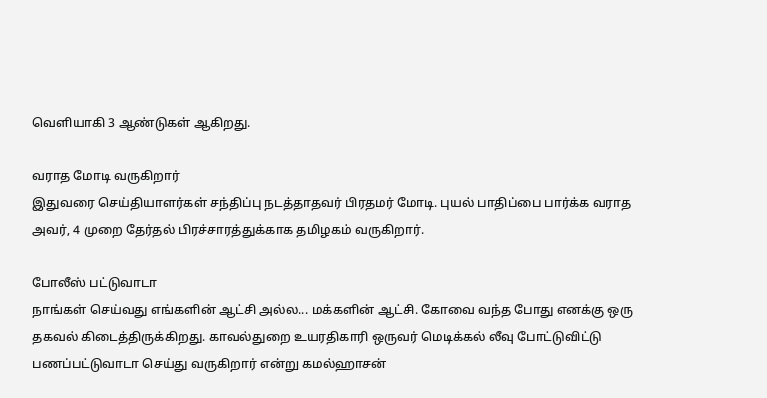வெளியாகி 3 ஆண்டுகள் ஆகிறது.

வராத மோடி வருகிறார்
இதுவரை செய்தியாளர்கள் சந்திப்பு நடத்தாதவர் பிரதமர் மோடி. புயல் பாதிப்பை பார்க்க வராத அவர், 4 முறை தேர்தல் பிரச்சாரத்துக்காக தமிழகம் வருகிறார்.

போலீஸ் பட்டுவாடா
நாங்கள் செய்வது எங்களின் ஆட்சி அல்ல... மக்களின் ஆட்சி. கோவை வந்த போது எனக்கு ஒரு தகவல் கிடைத்திருக்கிறது. காவல்துறை உயரதிகாரி ஒருவர் மெடிக்கல் லீவு போட்டுவிட்டு பணப்பட்டுவாடா செய்து வருகிறார் என்று கமல்ஹாசன்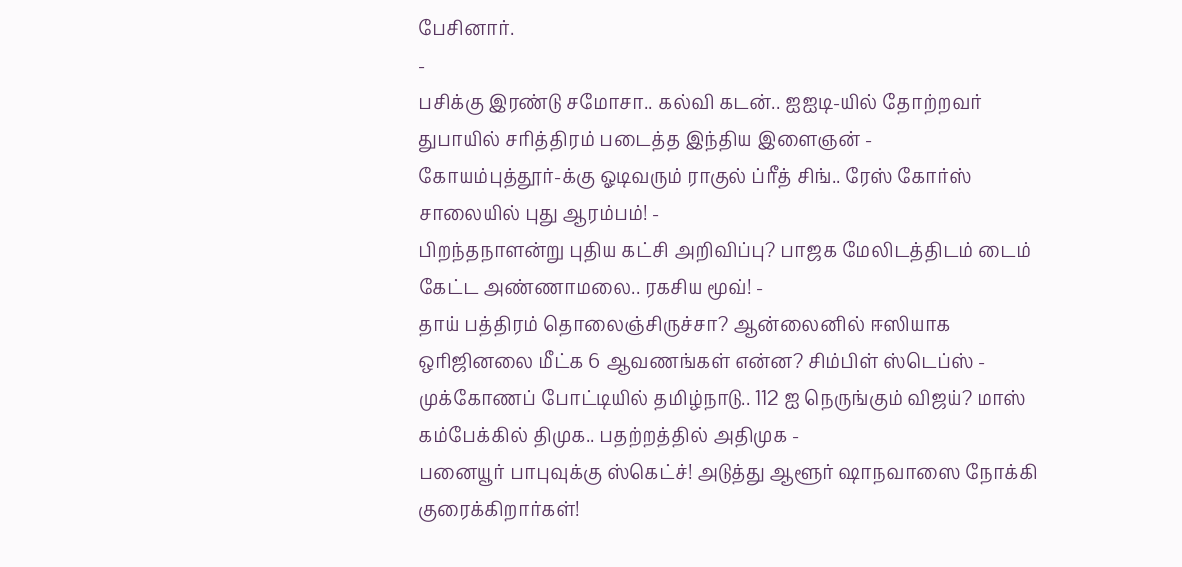பேசினார்.
-
பசிக்கு இரண்டு சமோசா.. கல்வி கடன்.. ஐஐடி-யில் தோற்றவர் துபாயில் சரித்திரம் படைத்த இந்திய இளைஞன் -
கோயம்புத்தூர்-க்கு ஓடிவரும் ராகுல் ப்ரீத் சிங்.. ரேஸ் கோர்ஸ் சாலையில் புது ஆரம்பம்! -
பிறந்தநாளன்று புதிய கட்சி அறிவிப்பு? பாஜக மேலிடத்திடம் டைம் கேட்ட அண்ணாமலை.. ரகசிய மூவ்! -
தாய் பத்திரம் தொலைஞ்சிருச்சா? ஆன்லைனில் ஈஸியாக ஒரிஜினலை மீட்க 6 ஆவணங்கள் என்ன? சிம்பிள் ஸ்டெப்ஸ் -
முக்கோணப் போட்டியில் தமிழ்நாடு.. 112 ஐ நெருங்கும் விஜய்? மாஸ் கம்பேக்கில் திமுக.. பதற்றத்தில் அதிமுக -
பனையூர் பாபுவுக்கு ஸ்கெட்ச்! அடுத்து ஆளூர் ஷாநவாஸை நோக்கி குரைக்கிறார்கள்!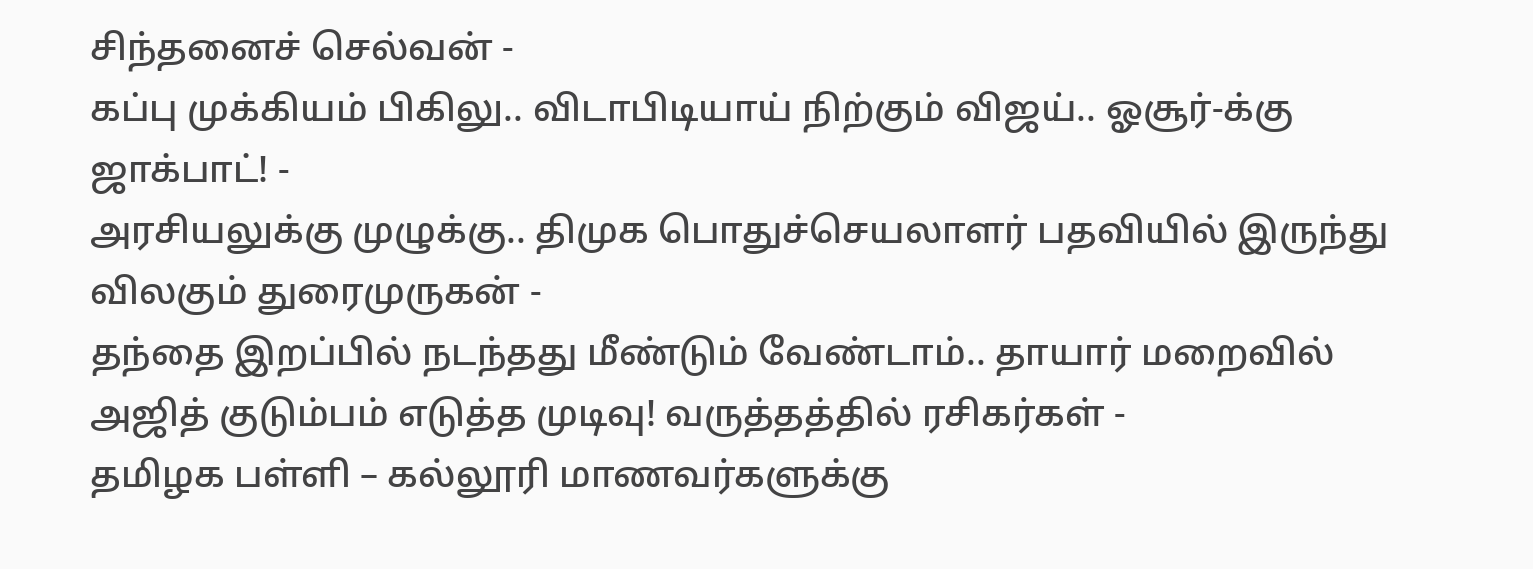சிந்தனைச் செல்வன் -
கப்பு முக்கியம் பிகிலு.. விடாபிடியாய் நிற்கும் விஜய்.. ஓசூர்-க்கு ஜாக்பாட்! -
அரசியலுக்கு முழுக்கு.. திமுக பொதுச்செயலாளர் பதவியில் இருந்து விலகும் துரைமுருகன் -
தந்தை இறப்பில் நடந்தது மீண்டும் வேண்டாம்.. தாயார் மறைவில் அஜித் குடும்பம் எடுத்த முடிவு! வருத்தத்தில் ரசிகர்கள் -
தமிழக பள்ளி – கல்லூரி மாணவர்களுக்கு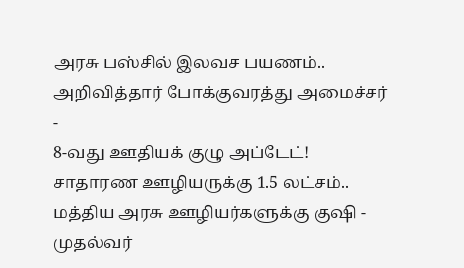அரசு பஸ்சில் இலவச பயணம்.. அறிவித்தார் போக்குவரத்து அமைச்சர் -
8-வது ஊதியக் குழு அப்டேட்! சாதாரண ஊழியருக்கு 1.5 லட்சம்.. மத்திய அரசு ஊழியர்களுக்கு குஷி -
முதல்வர்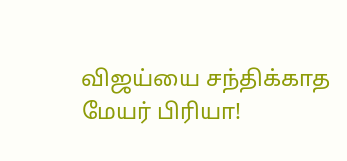விஜய்யை சந்திக்காத மேயர் பிரியா!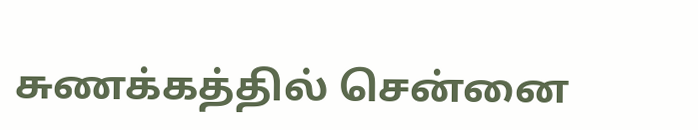சுணக்கத்தில் சென்னை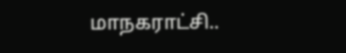மாநகராட்சி..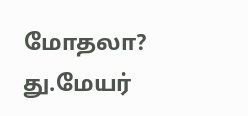மோதலா? து.மேயர்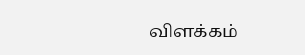விளக்கம்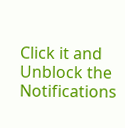Click it and Unblock the Notifications